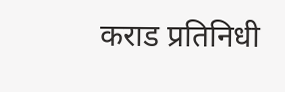कराड प्रतिनिधी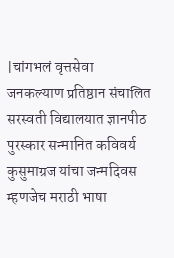|चांगभलं वृत्तसेवा
जनकल्याण प्रतिष्ठान संचालित सरस्वती विद्यालयात ज्ञानपीठ पुरस्कार सन्मानित कविवर्य कुसुमाग्रज यांचा जन्मदिवस म्हणजेच मराठी भाषा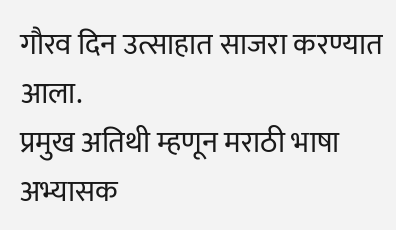गौरव दिन उत्साहात साजरा करण्यात आला.
प्रमुख अतिथी म्हणून मराठी भाषा अभ्यासक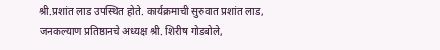श्री.प्रशांत लाड उपस्थित होते. कार्यक्रमाची सुरुवात प्रशांत लाड, जनकल्याण प्रतिष्ठानचे अध्यक्ष श्री. शिरीष गोडबोले,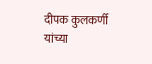दीपक कुलकर्णी यांच्या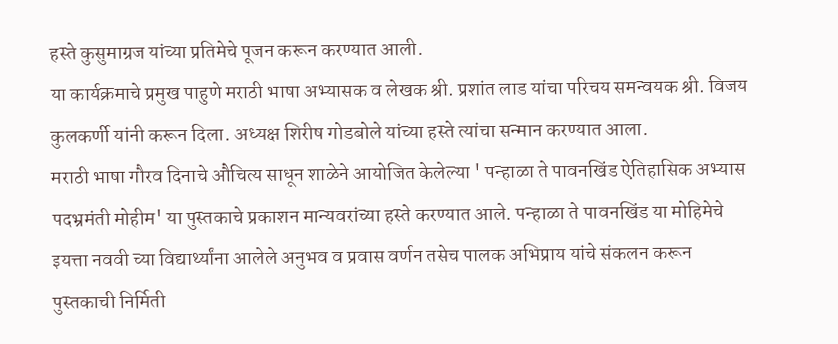हस्ते कुसुमाग्रज यांच्या प्रतिमेचे पूजन करून करण्यात आली.
या कार्यक्रमाचे प्रमुख पाहुणे मराठी भाषा अभ्यासक व लेखक श्री. प्रशांत लाड यांचा परिचय समन्वयक श्री. विजय कुलकर्णी यांनी करून दिला. अध्यक्ष शिरीष गोडबोले यांच्या हस्ते त्यांचा सन्मान करण्यात आला.
मराठी भाषा गौरव दिनाचे औचित्य साधून शाळेने आयोजित केलेल्या ' पन्हाळा ते पावनखिंड ऐतिहासिक अभ्यास पदभ्रमंती मोहीम' या पुस्तकाचे प्रकाशन मान्यवरांच्या हस्ते करण्यात आले. पन्हाळा ते पावनखिंड या मोहिमेचे इयत्ता नववी च्या विद्यार्थ्यांना आलेले अनुभव व प्रवास वर्णन तसेच पालक अभिप्राय यांचे संकलन करून पुस्तकाची निर्मिती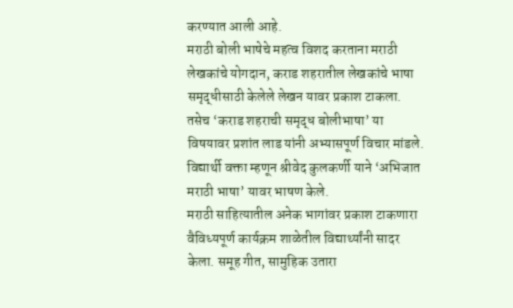करण्यात आली आहे.
मराठी बोली भाषेचे महत्व विशद करताना मराठी लेखकांचे योगदान, कराड शहरातील लेखकांचे भाषा समृद्धीसाठी केलेले लेखन यावर प्रकाश टाकला. तसेच ‘कराड शहराची समृद्ध बोलीभाषा’ या विषयावर प्रशांत लाड यांनी अभ्यासपूर्ण विचार मांडले.
विद्यार्थी वक्ता म्हणून श्रीवेद कुलकर्णी याने ‘अभिजात मराठी भाषा’ यावर भाषण केले.
मराठी साहित्यातील अनेक भागांवर प्रकाश टाकणारा वैविध्यपूर्ण कार्यक्रम शाळेतील विद्यार्थ्यांनी सादर केला. समूह गीत, सामुहिक उतारा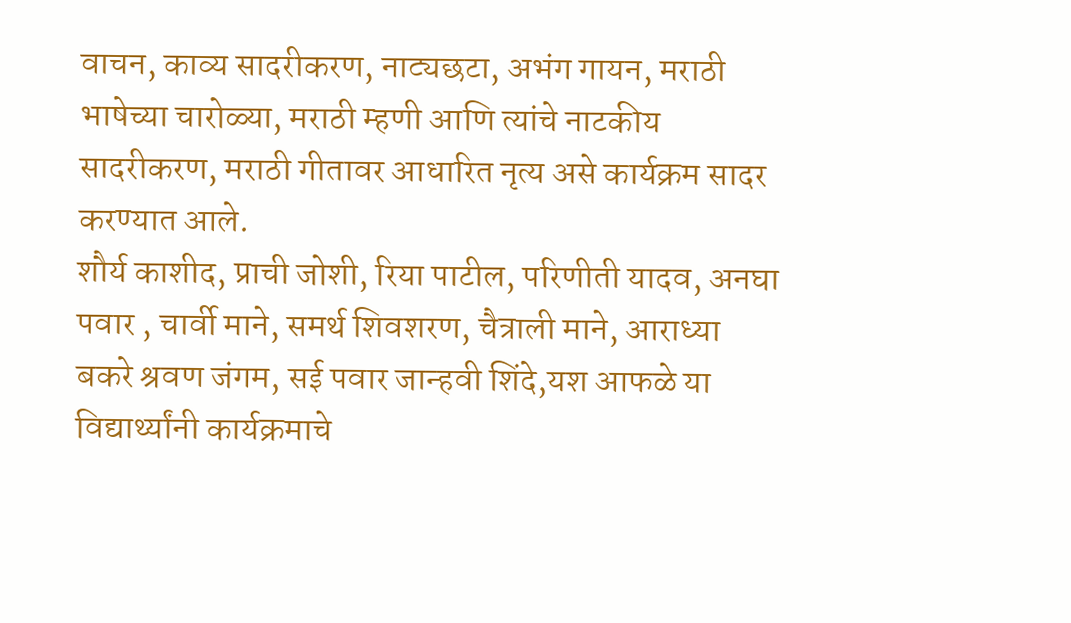वाचन, काव्य सादरीकरण, नाट्यछटा, अभंग गायन, मराठी भाषेच्या चारोळ्या, मराठी म्हणी आणि त्यांचे नाटकीय सादरीकरण, मराठी गीतावर आधारित नृत्य असे कार्यक्रम सादर करण्यात आले.
शौर्य काशीद, प्राची जोशी, रिया पाटील, परिणीती यादव, अनघा पवार , चार्वी माने, समर्थ शिवशरण, चैत्राली माने, आराध्या बकरे श्रवण जंगम, सई पवार जान्हवी शिंदे,यश आफळे या विद्यार्थ्यांनी कार्यक्रमाचे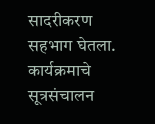सादरीकरण सहभाग घेतला.
कार्यक्रमाचे सूत्रसंचालन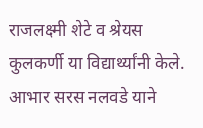राजलक्ष्मी शेटे व श्रेयस कुलकर्णी या विद्यार्थ्यांनी केले. आभार सरस नलवडे याने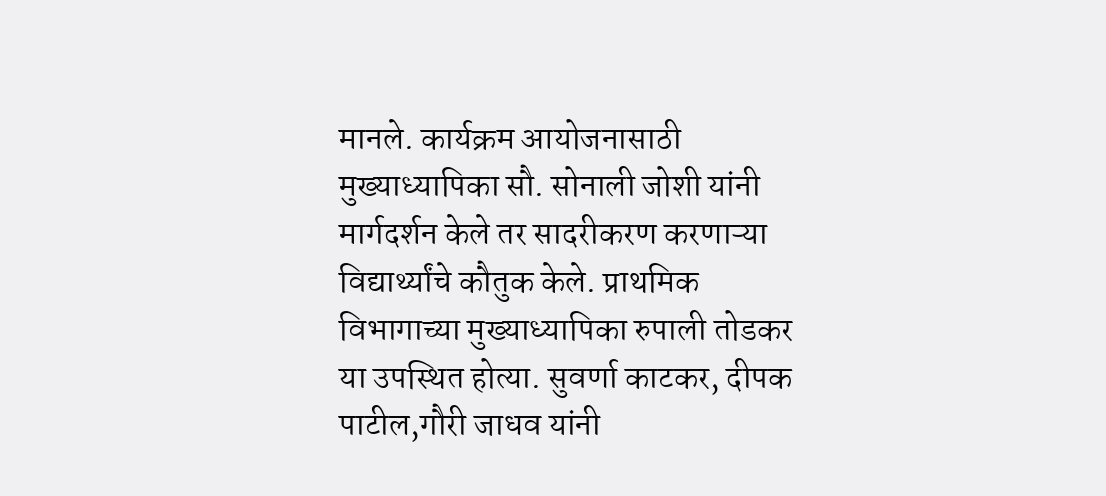मानले. कार्यक्रम आयोजनासाठी मुख्याध्यापिका सौ. सोनाली जोशी यांनी मार्गदर्शन केले तर सादरीकरण करणाऱ्या विद्यार्थ्यांचे कौतुक केले. प्राथमिक विभागाच्या मुख्याध्यापिका रुपाली तोडकर या उपस्थित होत्या. सुवर्णा काटकर, दीपक पाटील,गौरी जाधव यांनी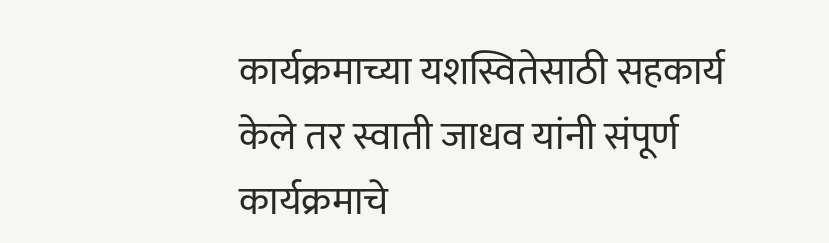कार्यक्रमाच्या यशस्वितेसाठी सहकार्य केले तर स्वाती जाधव यांनी संपूर्ण कार्यक्रमाचे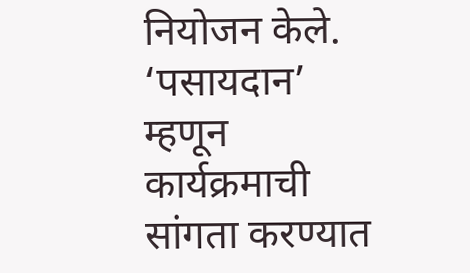नियोजन केले. ‘पसायदान’ म्हणून कार्यक्रमाची सांगता करण्यात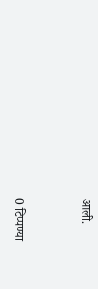आली.


0 टिप्पण्या